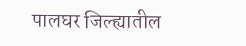पालघर जिल्ह्यातील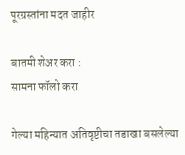पूरग्रस्तांना मदत जाहीर

बातमी शेअर करा :
सामना फॉलो करा

गेल्या महिन्यात अतिवृष्टीचा तडाखा बसलेल्या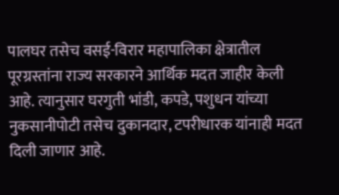पालघर तसेच वसई-विरार महापालिका क्षेत्रातील पूरग्रस्तांना राज्य सरकारने आर्थिक मदत जाहीर केली आहे. त्यानुसार घरगुती भांडी, कपडे, पशुधन यांच्या नुकसानीपोटी तसेच दुकानदार, टपरीधारक यांनाही मदत दिली जाणार आहे.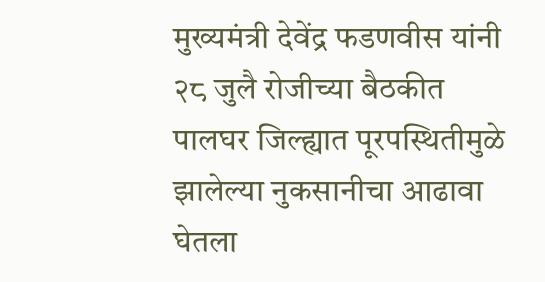मुख्यमंत्री देवेंद्र फडणवीस यांनी २८ जुलै रोजीच्या बैठकीत पालघर जिल्ह्यात पूरपस्थितीमुळे झालेल्या नुकसानीचा आढावा घेतला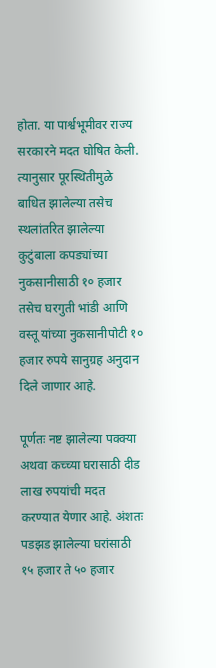होता. या पार्श्वभूमीवर राज्य सरकारने मदत घोषित केली. त्यानुसार पूरस्थितीमुळे बाधित झालेल्या तसेच स्थलांतरित झालेल्या कुटुंबाला कपड्यांच्या नुकसानीसाठी १० हजार तसेच घरगुती भांडी आणि वस्तू यांच्या नुकसानीपोटी १० हजार रुपये सानुग्रह अनुदान दिले जाणार आहे.

पूर्णतः नष्ट झालेल्या पक्क्या अथवा कच्च्या घरासाठी दीड लाख रुपयांची मदत करण्यात येणार आहे. अंशतः पडझड झालेल्या घरांसाठी १५ हजार ते ५० हजार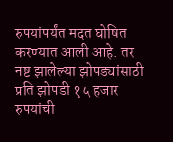रुपयांपर्यंत मदत घोषित करण्यात आली आहे. तर नष्ट झालेल्या झोपड्यांसाठी प्रति झोपडी १५ हजार रुपयांची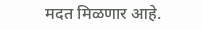मदत मिळणार आहे.